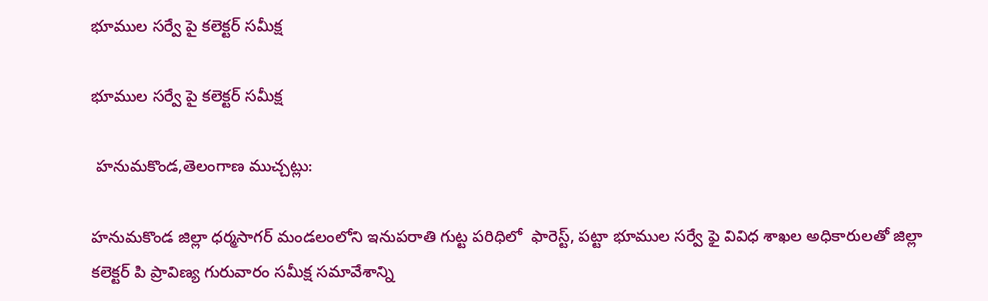భూముల సర్వే పై కలెక్టర్ సమీక్ష

భూముల సర్వే పై కలెక్టర్ సమీక్ష

 హనుమకొండ,తెలంగాణ ముచ్చట్లు:

హనుమకొండ జిల్లా ధర్మసాగర్ మండలంలోని ఇనుపరాతి గుట్ట పరిధిలో  ఫారెస్ట్, పట్టా భూముల సర్వే ఫై వివిధ శాఖల అధికారులతో జిల్లా కలెక్టర్ పి ప్రావిణ్య గురువారం సమీక్ష సమావేశాన్ని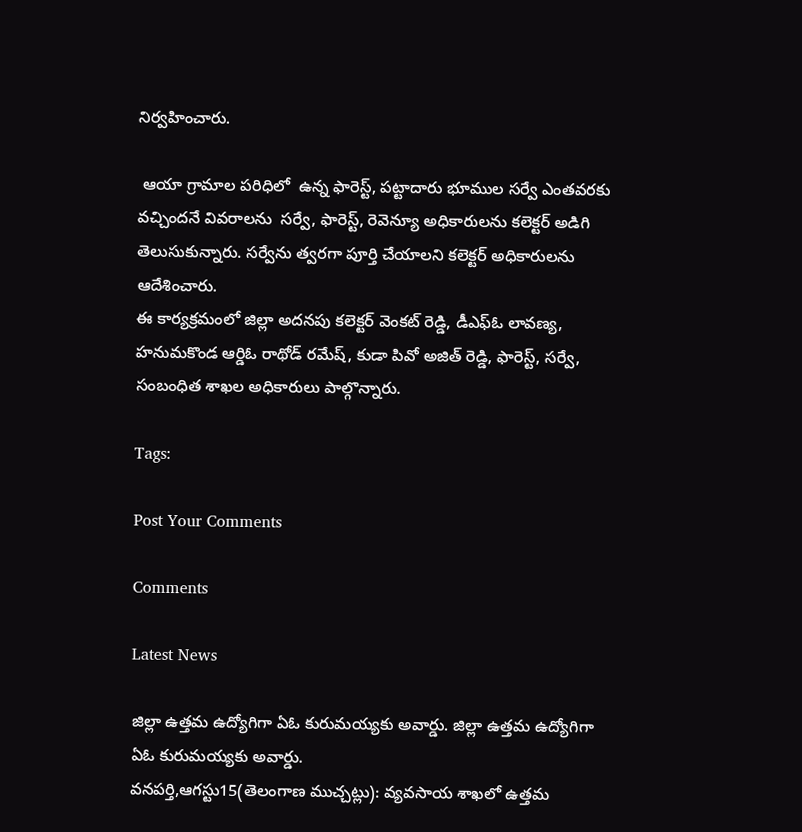నిర్వహించారు.

 ఆయా గ్రామాల పరిధిలో  ఉన్న ఫారెస్ట్, పట్టాదారు భూముల సర్వే ఎంతవరకు వచ్చిందనే వివరాలను  సర్వే, ఫారెస్ట్, రెవెన్యూ అధికారులను కలెక్టర్ అడిగి తెలుసుకున్నారు. సర్వేను త్వరగా పూర్తి చేయాలని కలెక్టర్ అధికారులను ఆదేశించారు.
ఈ కార్యక్రమంలో జిల్లా అదనపు కలెక్టర్ వెంకట్ రెడ్డి, డీఎఫ్ఓ లావణ్య, హనుమకొండ ఆర్డిఓ రాథోడ్ రమేష్, కుడా పివో అజిత్ రెడ్డి, ఫారెస్ట్, సర్వే, సంబంధిత శాఖల అధికారులు పాల్గొన్నారు.

Tags:

Post Your Comments

Comments

Latest News

జిల్లా ఉత్తమ ఉద్యోగిగా ఏఓ కురుమయ్యకు అవార్డు. జిల్లా ఉత్తమ ఉద్యోగిగా ఏఓ కురుమయ్యకు అవార్డు.
వనపర్తి,ఆగస్టు15(తెలంగాణ ముచ్చట్లు): వ్యవసాయ శాఖలో ఉత్తమ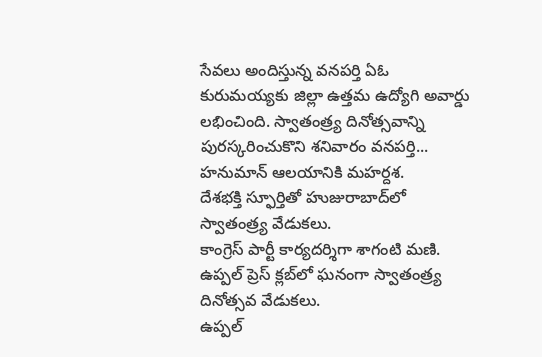సేవలు అందిస్తున్న వనపర్తి ఏఓ కురుమయ్యకు జిల్లా ఉత్తమ ఉద్యోగి అవార్డు లభించింది. స్వాతంత్ర్య దినోత్సవాన్ని పురస్కరించుకొని శనివారం వనపర్తి...
హనుమాన్ ఆలయానికి మహర్దశ.
దేశభక్తి స్ఫూర్తితో హుజురాబాద్‌లో స్వాతంత్ర్య వేడుకలు.
కాంగ్రెస్ పార్టీ కార్యదర్శిగా శాగంటి మణి.
ఉప్పల్ ప్రెస్ క్లబ్‌లో ఘనంగా స్వాతంత్ర్య దినోత్సవ వేడుకలు.
ఉప్పల్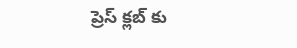ప్రెస్ క్లబ్‌ కు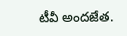టీవీ అందజేత.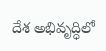దేశ అభివృద్ధిలో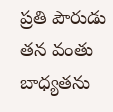ప్రతి పౌరుడు తన వంతు బాధ్యతను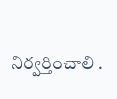నిర్వర్తించాలి .